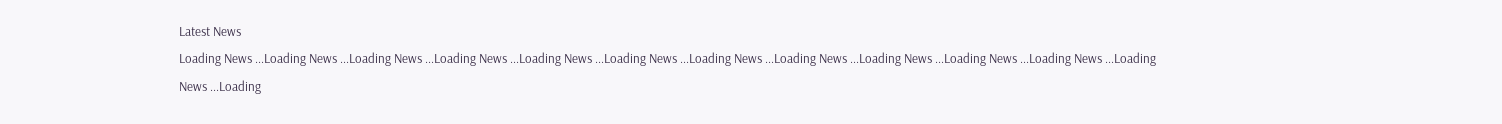Latest News
Loading News ...Loading News ...Loading News ...Loading News ...Loading News ...Loading News ...Loading News ...Loading News ...Loading News ...Loading News ...Loading News ...Loading News ...Loading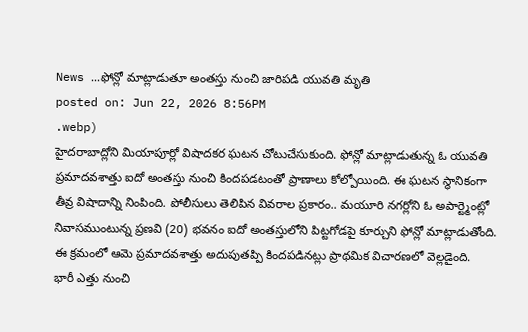News ...ఫోన్లో మాట్లాడుతూ అంతస్తు నుంచి జారిపడి యువతి మృతి
posted on: Jun 22, 2026 8:56PM
.webp)
హైదరాబాద్లోని మియాపూర్లో విషాదకర ఘటన చోటుచేసుకుంది. ఫోన్లో మాట్లాడుతున్న ఓ యువతి ప్రమాదవశాత్తు ఐదో అంతస్తు నుంచి కిందపడటంతో ప్రాణాలు కోల్పోయింది. ఈ ఘటన స్థానికంగా తీవ్ర విషాదాన్ని నింపింది. పోలీసులు తెలిపిన వివరాల ప్రకారం.. మయూరి నగర్లోని ఓ అపార్ట్మెంట్లో నివాసముంటున్న ప్రణవి (20) భవనం ఐదో అంతస్తులోని పిట్టగోడపై కూర్చుని ఫోన్లో మాట్లాడుతోంది.
ఈ క్రమంలో ఆమె ప్రమాదవశాత్తు అదుపుతప్పి కిందపడినట్లు ప్రాథమిక విచారణలో వెల్లడైంది.
భారీ ఎత్తు నుంచి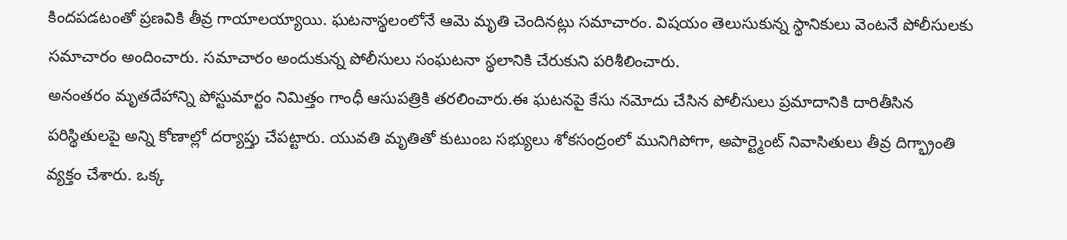కిందపడటంతో ప్రణవికి తీవ్ర గాయాలయ్యాయి. ఘటనాస్థలంలోనే ఆమె మృతి చెందినట్లు సమాచారం. విషయం తెలుసుకున్న స్థానికులు వెంటనే పోలీసులకు సమాచారం అందించారు. సమాచారం అందుకున్న పోలీసులు సంఘటనా స్థలానికి చేరుకుని పరిశీలించారు.
అనంతరం మృతదేహాన్ని పోస్టుమార్టం నిమిత్తం గాంధీ ఆసుపత్రికి తరలించారు.ఈ ఘటనపై కేసు నమోదు చేసిన పోలీసులు ప్రమాదానికి దారితీసిన పరిస్థితులపై అన్ని కోణాల్లో దర్యాప్తు చేపట్టారు. యువతి మృతితో కుటుంబ సభ్యులు శోకసంద్రంలో మునిగిపోగా, అపార్ట్మెంట్ నివాసితులు తీవ్ర దిగ్భ్రాంతి వ్యక్తం చేశారు. ఒక్క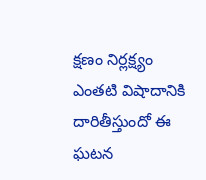క్షణం నిర్లక్ష్యం ఎంతటి విషాదానికి దారితీస్తుందో ఈ ఘటన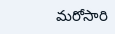మరోసారి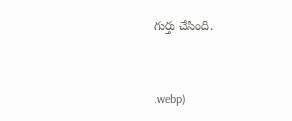గుర్తు చేసింది.


.webp)